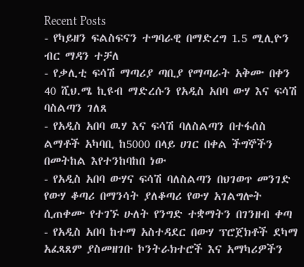Recent Posts
- የካይዘን ፍልስፍናን ተግባራዊ በማድረግ 1.5 ሚሊዮን ብር ማዳን ተቻለ
- የቃሊቲ ፍሳሽ ማጣሪያ ጣቢያ የማጣራት አቅሙ በቀን 40 ሺህ.ሜ ኪዩብ ማድረሱን የአዲስ አበባ ውሃ እና ፍሳሽ ባስልጣን ገለጸ
- የአዲስ አበባ ዉሃ እና ፍሳሽ ባለስልጣን በተፋሰስ ልማቶች አካባቢ ከ5000 በላይ ሀገር በቀል ችግኞችን በመትከል እየተንከባከበ ነው
- የአዲስ አበባ ውሃና ፍሳሽ ባለስልጣን በህገወጥ መንገድ የውሃ ቆጣሪ በማንሳት ያለቆጣሪ የውሃ አገልግሎት ሲጠቀሙ የተገኙ ሁለት የንግድ ተቋማትን በገንዘብ ቀጣ
- የአዲስ አበባ ከተማ አስተዳደር በውሃ ፕሮጀክቶች ደካማ አፈጻጸም ያስመዘገቡ ኮንትራክተሮች እና አማካሪዎችን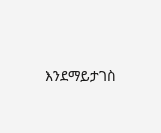እንደማይታገስ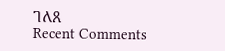ገለጸ
Recent Comments